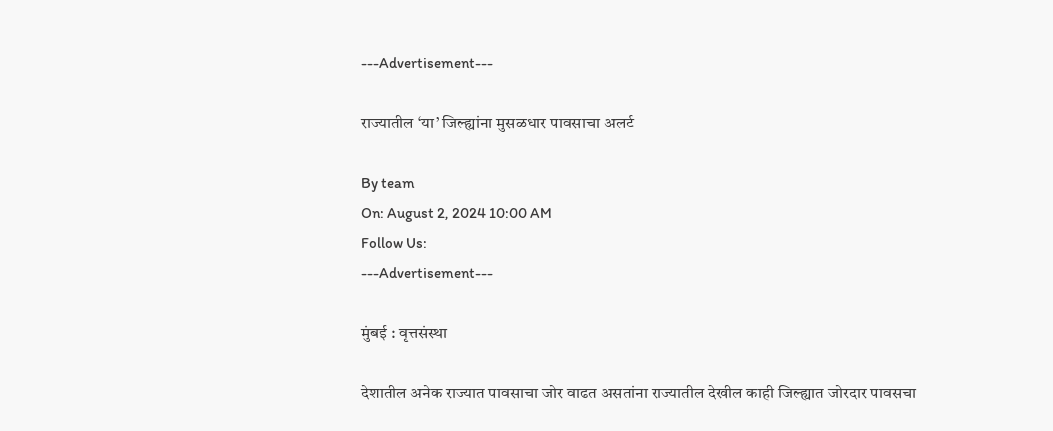---Advertisement---

राज्यातील ‘या’ जिल्ह्यांना मुसळधार पावसाचा अलर्ट

By team
On: August 2, 2024 10:00 AM
Follow Us:
---Advertisement---

मुंबई : वृत्तसंस्था

देशातील अनेक राज्यात पावसाचा जोर वाढत असतांना राज्यातील देखील काही जिल्ह्यात जोरदार पावसचा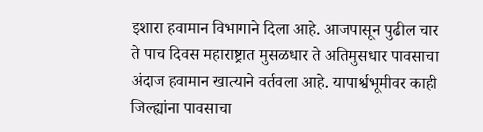इशारा हवामान विभागाने दिला आहे. आजपासून पुढील चार ते पाच दिवस महाराष्ट्रात मुसळधार ते अतिमुसधार पावसाचा अंदाज हवामान खात्याने वर्तवला आहे. यापार्श्वभूमीवर काही जिल्ह्यांना पावसाचा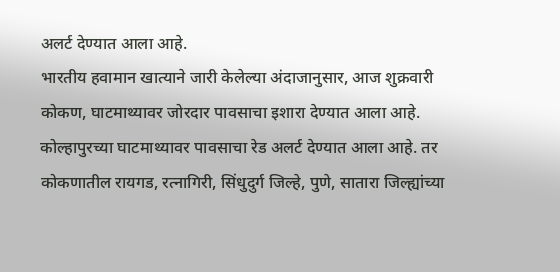अलर्ट देण्यात आला आहे.
भारतीय हवामान खात्याने जारी केलेल्या अंदाजानुसार, आज शुक्रवारी कोकण, घाटमाथ्यावर जोरदार पावसाचा इशारा देण्यात आला आहे. कोल्हापुरच्या घाटमाथ्यावर पावसाचा रेड अलर्ट देण्यात आला आहे. तर कोकणातील रायगड, रत्नागिरी, सिंधुदुर्ग जिल्हे, पुणे, सातारा जिल्ह्यांच्या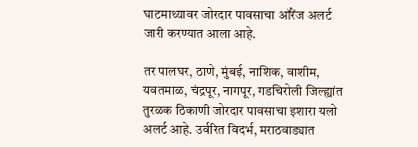घाटमाथ्यावर जोरदार पावसाचा ऑरेंज अलर्ट जारी करण्यात आला आहे.

तर पालघर, ठाणे, मुंबई, नाशिक, वाशीम, यवतमाळ, चंद्रपूर, नागपूर, गडचिरोली जिल्ह्यांत तुरळक ठिकाणी जोरदार पावसाचा इशारा यलो अलर्ट आहे. उर्वरित विदर्भ, मराठवाड्यात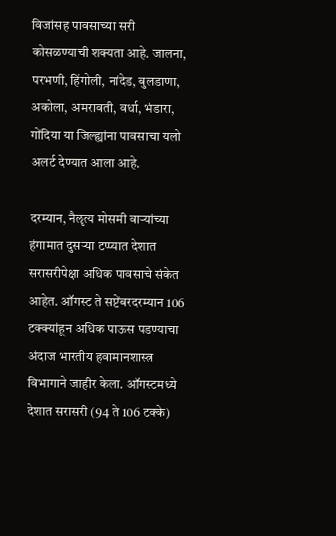विजांसह पावसाच्या सरी कोसळण्याची शक्यता आहे. जालना, परभणी, हिंगोली, नांदेड, बुलडाणा, अकोला, अमरावती, वर्धा, भंडारा, गोंदिया या जिल्ह्यांना पावसाचा यलो अलर्ट देण्यात आला आहे.

दरम्यान, नैॡत्य मोसमी वाऱ्यांच्या हंगामात दुसऱ्या टप्प्यात देशात सरासरीपेक्षा अधिक पावसाचे संकेत आहेत. ऑगस्ट ते सप्टेंबरदरम्यान 106 टक्क्यांहून अधिक पाऊस पडण्याचा अंदाज भारतीय हवामानशास्त्र विभागाने जाहीर केला. ऑगस्टमध्ये देशात सरासरी (94 ते 106 टक्के)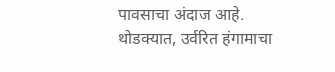पावसाचा अंदाज आहे. थोडक्यात, उर्वरित हंगामाचा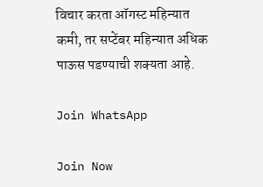विचार करता ऑगस्ट महिन्यात कमी, तर सप्टेंबर महिन्यात अधिक पाऊस पडण्याची शक्यता आहे.

Join WhatsApp

Join Now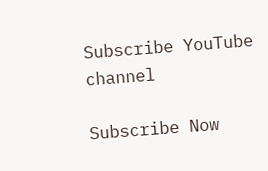Subscribe YouTube channel

Subscribe Now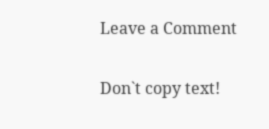Leave a Comment

Don`t copy text!